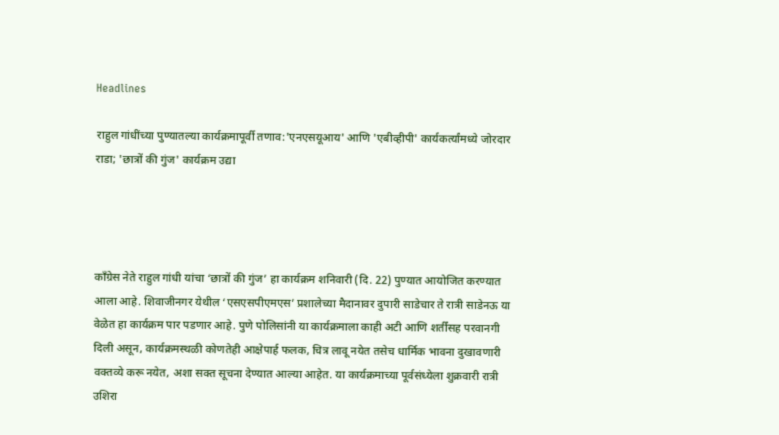Headlines

राहुल गांधींच्या पुण्यातल्या कार्यक्रमापूर्वी तणाव:'एनएसयूआय' आणि 'एबीव्हीपी' कार्यकर्त्यांमध्ये जोरदार राडा; 'छात्रों की गुंज' कार्यक्रम उद्या




काँग्रेस नेते राहुल गांधी यांचा ‘छात्रों की गुंज’ हा कार्यक्रम शनिवारी (दि. 22) पुण्यात आयोजित करण्यात आला आहे. शिवाजीनगर येथील ‘एसएसपीएमएस’ प्रशालेच्या मैदानावर दुपारी साडेचार ते रात्री साडेनऊ या वेळेत हा कार्यक्रम पार पडणार आहे. पुणे पोलिसांनी या कार्यक्रमाला काही अटी आणि शर्तींसह परवानगी दिली असून, कार्यक्रमस्थळी कोणतेही आक्षेपार्ह फलक, चित्र लावू नयेत तसेच धार्मिक भावना दुखावणारी वक्तव्ये करू नयेत, अशा सक्त सूचना देण्यात आल्या आहेत. या कार्यक्रमाच्या पूर्वसंध्येला शुक्रवारी रात्री उशिरा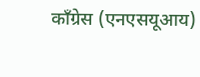काँग्रेस (एनएसयूआय)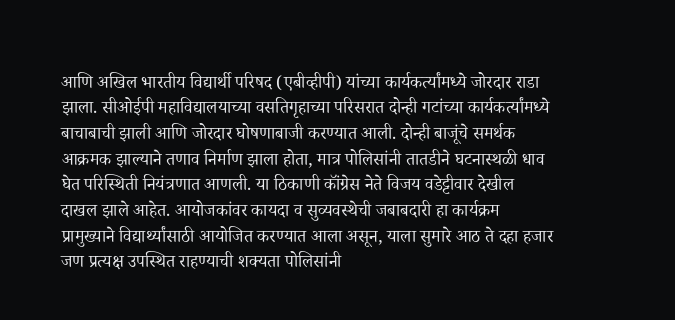आणि अखिल भारतीय विद्यार्थी परिषद (एबीव्हीपी) यांच्या कार्यकर्त्यांमध्ये जोरदार राडा झाला. सीओईपी महाविद्यालयाच्या वसतिगृहाच्या परिसरात दोन्ही गटांच्या कार्यकर्त्यांमध्ये बाचाबाची झाली आणि जोरदार घोषणाबाजी करण्यात आली. दोन्ही बाजूंचे समर्थक आक्रमक झाल्याने तणाव निर्माण झाला होता, मात्र पोलिसांनी तातडीने घटनास्थळी धाव घेत परिस्थिती नियंत्रणात आणली. या ठिकाणी कॉंग्रेस नेते विजय वडेट्टीवार देखील दाखल झाले आहेत. आयोजकांवर कायदा व सुव्यवस्थेची जबाबदारी हा कार्यक्रम प्रामुख्याने विद्यार्थ्यांसाठी आयोजित करण्यात आला असून, याला सुमारे आठ ते दहा हजार जण प्रत्यक्ष उपस्थित राहण्याची शक्यता पोलिसांनी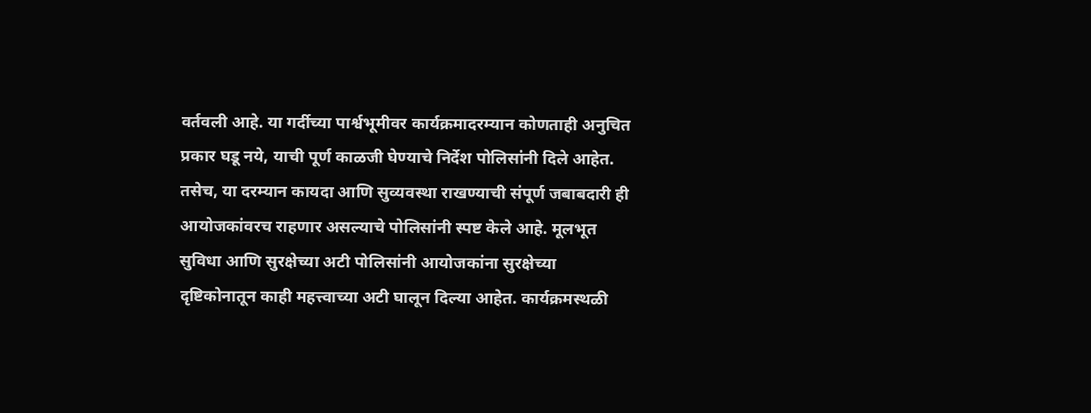वर्तवली आहे. या गर्दीच्या पार्श्वभूमीवर कार्यक्रमादरम्यान कोणताही अनुचित प्रकार घडू नये, याची पूर्ण काळजी घेण्याचे निर्देश पोलिसांनी दिले आहेत. तसेच, या दरम्यान कायदा आणि सुव्यवस्था राखण्याची संपूर्ण जबाबदारी ही आयोजकांवरच राहणार असल्याचे पोलिसांनी स्पष्ट केले आहे. मूलभूत सुविधा आणि सुरक्षेच्या अटी पोलिसांनी आयोजकांना सुरक्षेच्या दृष्टिकोनातून काही महत्त्वाच्या अटी घालून दिल्या आहेत. कार्यक्रमस्थळी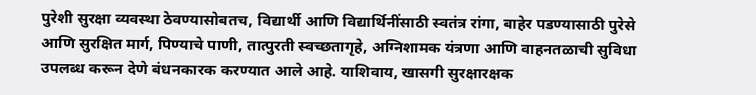पुरेशी सुरक्षा व्यवस्था ठेवण्यासोबतच, विद्यार्थी आणि विद्यार्थिनींसाठी स्वतंत्र रांगा, बाहेर पडण्यासाठी पुरेसे आणि सुरक्षित मार्ग, पिण्याचे पाणी, तात्पुरती स्वच्छतागृहे, अग्निशामक यंत्रणा आणि वाहनतळाची सुविधा उपलब्ध करून देणे बंधनकारक करण्यात आले आहे. याशिवाय, खासगी सुरक्षारक्षक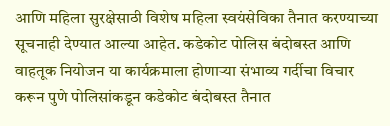आणि महिला सुरक्षेसाठी विशेष महिला स्वयंसेविका तैनात करण्याच्या सूचनाही देण्यात आल्या आहेत. कडेकोट पोलिस बंदोबस्त आणि वाहतूक नियोजन या कार्यक्रमाला होणाऱ्या संभाव्य गर्दीचा विचार करून पुणे पोलिसांकडून कडेकोट बंदोबस्त तैनात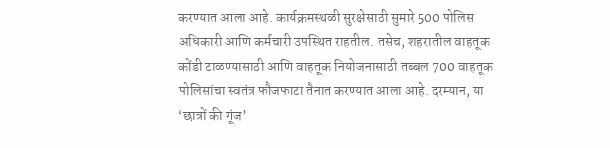करण्यात आला आहे. कार्यक्रमस्थळी सुरक्षेसाठी सुमारे 500 पोलिस अधिकारी आणि कर्मचारी उपस्थित राहतील. तसेच, शहरातील वाहतूक कोंडी टाळण्यासाठी आणि वाहतूक नियोजनासाठी तब्बल 700 वाहतूक पोलिसांचा स्वतंत्र फौजफाटा तैनात करण्यात आला आहे. दरम्यान, या ‘छात्रों की गूंज’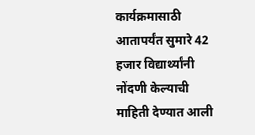कार्यक्रमासाठी आतापर्यंत सुमारे 42 हजार विद्यार्थ्यांनी नोंदणी केल्याची माहिती देण्यात आली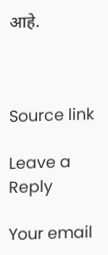आहे.



Source link

Leave a Reply

Your email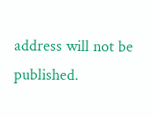address will not be published.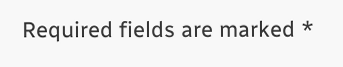Required fields are marked *